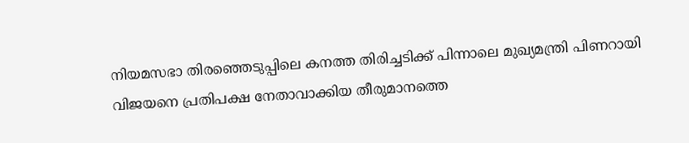നിയമസഭാ തിരഞ്ഞെടുപ്പിലെ കനത്ത തിരിച്ചടിക്ക് പിന്നാലെ മുഖ്യമന്ത്രി പിണറായി വിജയനെ പ്രതിപക്ഷ നേതാവാക്കിയ തീരുമാനത്തെ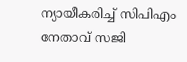ന്യായീകരിച്ച് സിപിഎം നേതാവ് സജി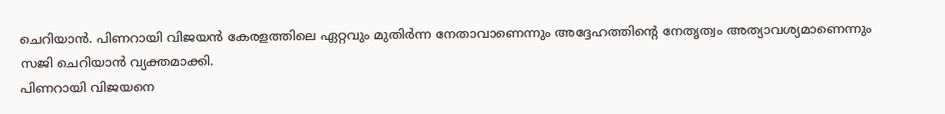ചെറിയാൻ. പിണറായി വിജയൻ കേരളത്തിലെ ഏറ്റവും മുതിർന്ന നേതാവാണെന്നും അദ്ദേഹത്തിന്റെ നേതൃത്വം അത്യാവശ്യമാണെന്നും സജി ചെറിയാൻ വ്യക്തമാക്കി.
പിണറായി വിജയനെ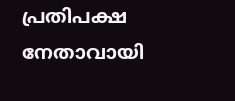പ്രതിപക്ഷ നേതാവായി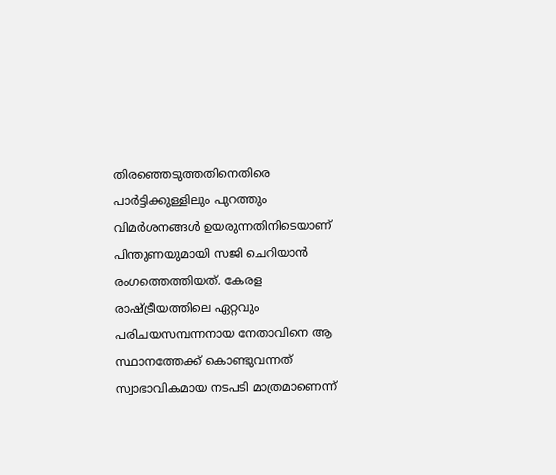തിരഞ്ഞെടുത്തതിനെതിരെ പാർട്ടിക്കുള്ളിലും പുറത്തും വിമർശനങ്ങൾ ഉയരുന്നതിനിടെയാണ് പിന്തുണയുമായി സജി ചെറിയാൻ രംഗത്തെത്തിയത്. കേരള രാഷ്ട്രീയത്തിലെ ഏറ്റവും പരിചയസമ്പന്നനായ നേതാവിനെ ആ സ്ഥാനത്തേക്ക് കൊണ്ടുവന്നത് സ്വാഭാവികമായ നടപടി മാത്രമാണെന്ന്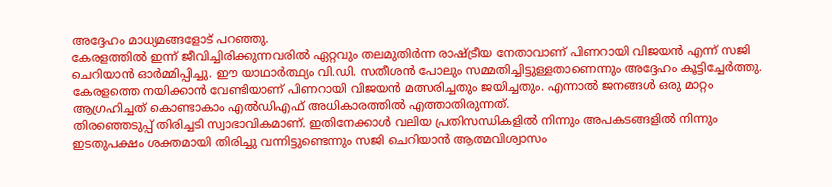അദ്ദേഹം മാധ്യമങ്ങളോട് പറഞ്ഞു.
കേരളത്തിൽ ഇന്ന് ജീവിച്ചിരിക്കുന്നവരിൽ ഏറ്റവും തലമുതിർന്ന രാഷ്ട്രീയ നേതാവാണ് പിണറായി വിജയൻ എന്ന് സജി ചെറിയാൻ ഓർമ്മിപ്പിച്ചു. ഈ യാഥാർത്ഥ്യം വി.ഡി. സതീശൻ പോലും സമ്മതിച്ചിട്ടുള്ളതാണെന്നും അദ്ദേഹം കൂട്ടിച്ചേർത്തു. കേരളത്തെ നയിക്കാൻ വേണ്ടിയാണ് പിണറായി വിജയൻ മത്സരിച്ചതും ജയിച്ചതും. എന്നാൽ ജനങ്ങൾ ഒരു മാറ്റം ആഗ്രഹിച്ചത് കൊണ്ടാകാം എൽഡിഎഫ് അധികാരത്തിൽ എത്താതിരുന്നത്.
തിരഞ്ഞെടുപ്പ് തിരിച്ചടി സ്വാഭാവികമാണ്. ഇതിനേക്കാൾ വലിയ പ്രതിസന്ധികളിൽ നിന്നും അപകടങ്ങളിൽ നിന്നും ഇടതുപക്ഷം ശക്തമായി തിരിച്ചു വന്നിട്ടുണ്ടെന്നും സജി ചെറിയാൻ ആത്മവിശ്വാസം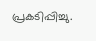പ്രകടിപ്പിച്ചു.